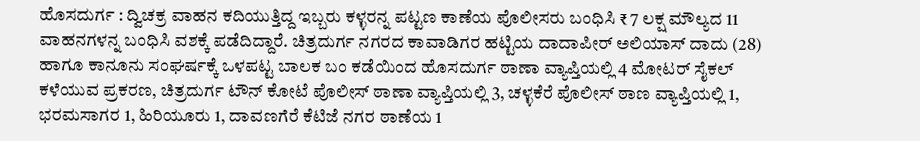ಹೊಸದುರ್ಗ : ದ್ವಿಚಕ್ರ ವಾಹನ ಕದಿಯುತ್ತಿದ್ದ ಇಬ್ಬರು ಕಳ್ಳರನ್ನ ಪಟ್ಟಣ ಕಾಣೆಯ ಪೊಲೀಸರು ಬಂಧಿಸಿ ₹ 7 ಲಕ್ಷ ಮೌಲ್ಯದ 11 ವಾಹನಗಳನ್ನ ಬಂಧಿಸಿ ವಶಕ್ಕೆ ಪಡೆದಿದ್ದಾರೆ. ಚಿತ್ರದುರ್ಗ ನಗರದ ಕಾವಾಡಿಗರ ಹಟ್ಟಿಯ ದಾದಾಪೀರ್ ಅಲಿಯಾಸ್ ದಾದು (28) ಹಾಗೂ ಕಾನೂನು ಸಂಘರ್ಷಕ್ಕೆ ಒಳಪಟ್ಟ ಬಾಲಕ ಬಂ ಕಡೆಯಿಂದ ಹೊಸದುರ್ಗ ಠಾಣಾ ವ್ಯಾಪ್ತಿಯಲ್ಲಿ 4 ಮೋಟರ್ ಸೈಕಲ್ ಕಳೆಯುವ ಪ್ರಕರಣ, ಚಿತ್ರದುರ್ಗ ಟೌನ್ ಕೋಟೆ ಪೊಲೀಸ್ ಠಾಣಾ ವ್ಯಾಪ್ತಿಯಲ್ಲಿ 3, ಚಳ್ಳಕೆರೆ ಪೊಲೀಸ್ ಠಾಣ ವ್ಯಾಪ್ತಿಯಲ್ಲಿ 1, ಭರಮಸಾಗರ 1, ಹಿರಿಯೂರು 1, ದಾವಣಗೆರೆ ಕೆಟಿಜೆ ನಗರ ಠಾಣೆಯ 1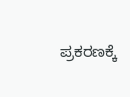ಪ್ರಕರಣಕ್ಕೆ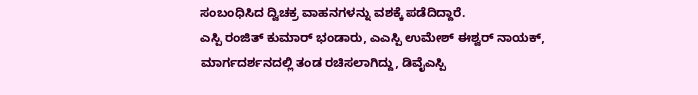ಸಂಬಂಧಿಸಿದ ದ್ವಿಚಕ್ರ ವಾಹನಗಳನ್ನು ವಶಕ್ಕೆ ಪಡೆದಿದ್ದಾರೆ.
ಎಸ್ಪಿ ರಂಜಿತ್ ಕುಮಾರ್ ಭಂಡಾರು, ಎಎಸ್ಪಿ ಉಮೇಶ್ ಈಶ್ವರ್ ನಾಯಕ್, ಮಾರ್ಗದರ್ಶನದಲ್ಲಿ ತಂಡ ರಚಿಸಲಾಗಿದ್ದು, ಡಿವೈಎಸ್ಪಿ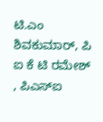ಟಿ.ಎಂ ಶಿವಕುಮಾರ್, ಪಿ ಐ ಕೆ ಟಿ ರಮೇಶ್ , ಪಿಎಸ್ಐ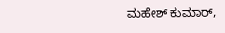ಮಹೇಶ್ ಕುಮಾರ್,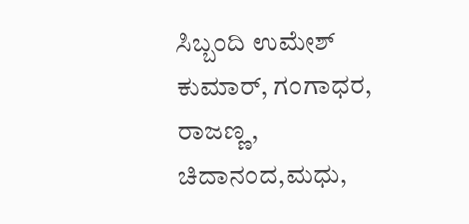ಸಿಬ್ಬಂದಿ ಉಮೇಶ್ ಕುಮಾರ್, ಗಂಗಾಧರ, ರಾಜಣ್ಣ, ಚಿದಾನಂದ,ಮಧು,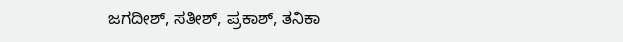ಜಗದೀಶ್, ಸತೀಶ್, ಪ್ರಕಾಶ್, ತನಿಕಾ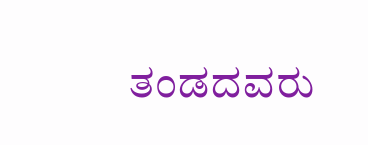ತಂಡದವರು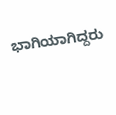ಭಾಗಿಯಾಗಿದ್ದರು